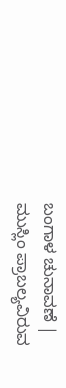ಬಂಗಾಳ ಚುನಾವಣೆ | ಮುಸ್ಲಿಂ ಪ್ರಾಬಲ್ಯವಿರುವ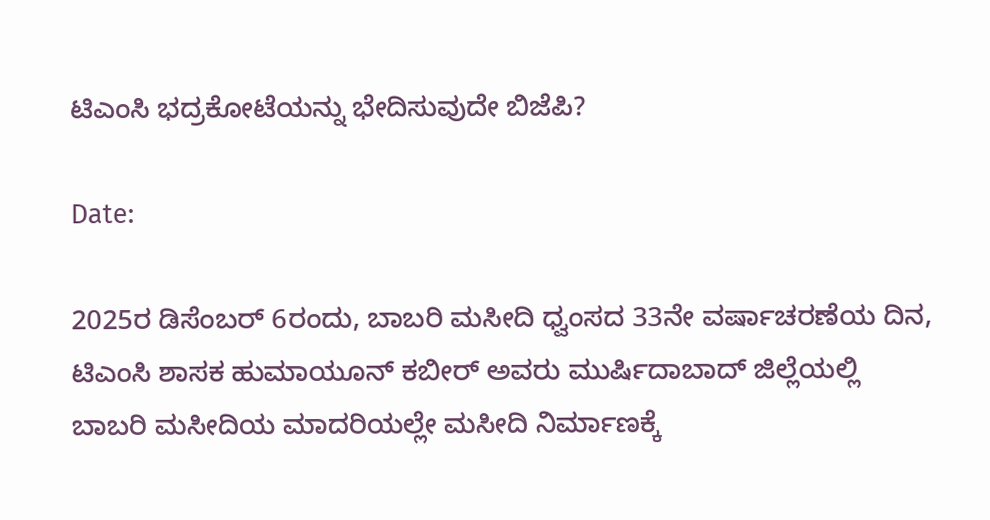ಟಿಎಂಸಿ ಭದ್ರಕೋಟೆಯನ್ನು ಭೇದಿಸುವುದೇ ಬಿಜೆಪಿ?

Date:

2025ರ ಡಿಸೆಂಬರ್ 6ರಂದು, ಬಾಬರಿ ಮಸೀದಿ ಧ್ವಂಸದ 33ನೇ ವರ್ಷಾಚರಣೆಯ ದಿನ, ಟಿಎಂಸಿ ಶಾಸಕ ಹುಮಾಯೂನ್ ಕಬೀರ್ ಅವರು ಮುರ್ಷಿದಾಬಾದ್ ಜಿಲ್ಲೆಯಲ್ಲಿ ಬಾಬರಿ ಮಸೀದಿಯ ಮಾದರಿಯಲ್ಲೇ ಮಸೀದಿ ನಿರ್ಮಾಣಕ್ಕೆ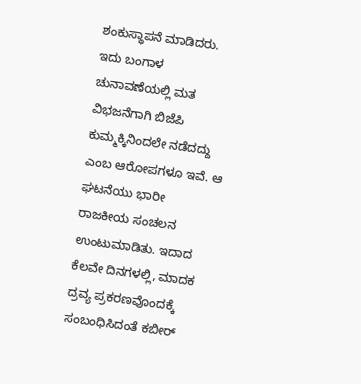ಶಂಕುಸ್ಥಾಪನೆ ಮಾಡಿದರು. ಇದು ಬಂಗಾಳ ಚುನಾವಣೆಯಲ್ಲಿ ಮತ ವಿಭಜನೆಗಾಗಿ ಬಿಜೆಪಿ ಕುಮ್ಮಕ್ಕಿನಿಂದಲೇ ನಡೆದದ್ದು ಎಂಬ ಆರೋಪಗಳೂ ಇವೆ. ಆ ಘಟನೆಯು ಭಾರೀ ರಾಜಕೀಯ ಸಂಚಲನ ಉಂಟುಮಾಡಿತು. ಇದಾದ ಕೆಲವೇ ದಿನಗಳಲ್ಲಿ, ಮಾದಕ ದ್ರವ್ಯ ಪ್ರಕರಣವೊಂದಕ್ಕೆ ಸಂಬಂಧಿಸಿದಂತೆ ಕಬೀರ್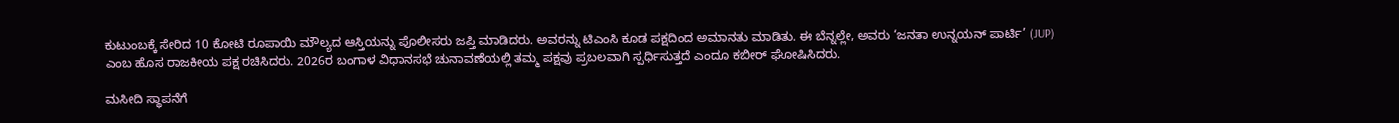ಕುಟುಂಬಕ್ಕೆ ಸೇರಿದ 10 ಕೋಟಿ ರೂಪಾಯಿ ಮೌಲ್ಯದ ಆಸ್ತಿಯನ್ನು ಪೊಲೀಸರು ಜಪ್ತಿ ಮಾಡಿದರು. ಅವರನ್ನು ಟಿಎಂಸಿ ಕೂಡ ಪಕ್ಷದಿಂದ ಅಮಾನತು ಮಾಡಿತು. ಈ ಬೆನ್ನಲ್ಲೇ, ಅವರು ‘ಜನತಾ ಉನ್ನಯನ್ ಪಾರ್ಟಿ’ (JUP) ಎಂಬ ಹೊಸ ರಾಜಕೀಯ ಪಕ್ಷ ರಚಿಸಿದರು. 2026ರ ಬಂಗಾಳ ವಿಧಾನಸಭೆ ಚುನಾವಣೆಯಲ್ಲಿ ತಮ್ಮ ಪಕ್ಷವು ಪ್ರಬಲವಾಗಿ ಸ್ಪರ್ಧಿಸುತ್ತದೆ ಎಂದೂ ಕಬೀರ್ ಘೋಷಿಸಿದರು.

ಮಸೀದಿ ಸ್ಥಾಪನೆಗೆ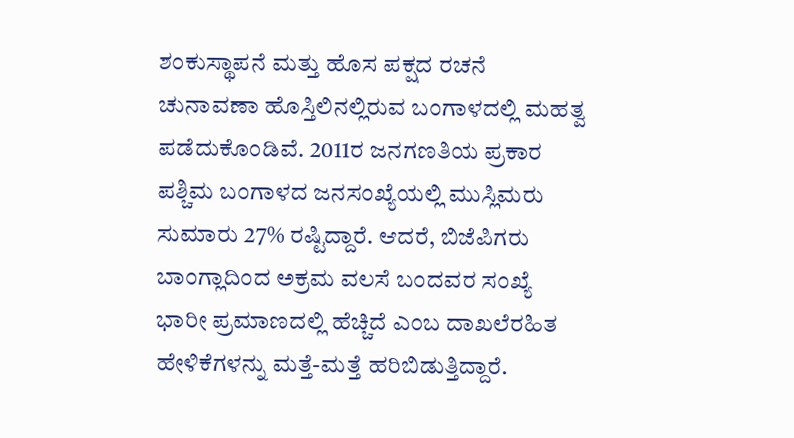ಶಂಕುಸ್ಥಾಪನೆ ಮತ್ತು ಹೊಸ ಪಕ್ಷದ ರಚನೆ ಚುನಾವಣಾ ಹೊಸ್ತಿಲಿನಲ್ಲಿರುವ ಬಂಗಾಳದಲ್ಲಿ ಮಹತ್ವ ಪಡೆದುಕೊಂಡಿವೆ. 2011ರ ಜನಗಣತಿಯ ಪ್ರಕಾರ ಪಶ್ಚಿಮ ಬಂಗಾಳದ ಜನಸಂಖ್ಯೆಯಲ್ಲಿ ಮುಸ್ಲಿಮರು ಸುಮಾರು 27% ರಷ್ಟಿದ್ದಾರೆ. ಆದರೆ, ಬಿಜೆಪಿಗರು ಬಾಂಗ್ಲಾದಿಂದ ಅಕ್ರಮ ವಲಸೆ ಬಂದವರ ಸಂಖ್ಯೆ ಭಾರೀ ಪ್ರಮಾಣದಲ್ಲಿ ಹೆಚ್ಚಿದೆ ಎಂಬ ದಾಖಲೆರಹಿತ ಹೇಳಿಕೆಗಳನ್ನು ಮತ್ತೆ-ಮತ್ತೆ ಹರಿಬಿಡುತ್ತಿದ್ದಾರೆ.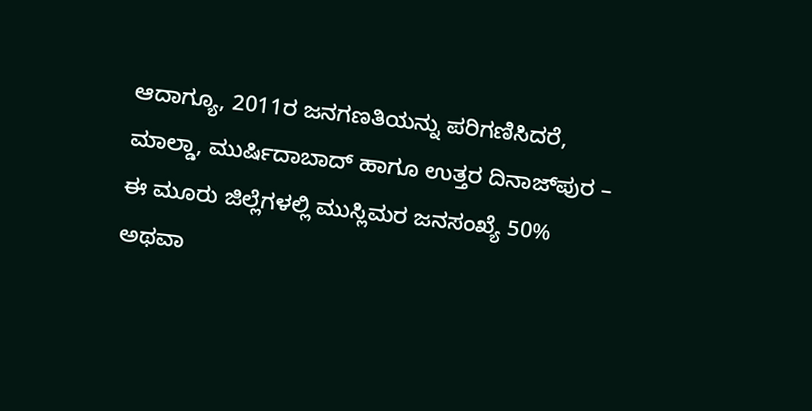ಆದಾಗ್ಯೂ, 2011ರ ಜನಗಣತಿಯನ್ನು ಪರಿಗಣಿಸಿದರೆ, ಮಾಲ್ಡಾ, ಮುರ್ಷಿದಾಬಾದ್ ಹಾಗೂ ಉತ್ತರ ದಿನಾಜ್‌ಪುರ – ಈ ಮೂರು ಜಿಲ್ಲೆಗಳಲ್ಲಿ ಮುಸ್ಲಿಮರ ಜನಸಂಖ್ಯೆ 50% ಅಥವಾ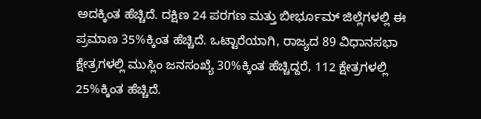ಅದಕ್ಕಿಂತ ಹೆಚ್ಚಿದೆ. ದಕ್ಷಿಣ 24 ಪರಗಣ ಮತ್ತು ಬೀರ್ಭೂಮ್ ಜಿಲ್ಲೆಗಳಲ್ಲಿ ಈ ಪ್ರಮಾಣ 35%ಕ್ಕಿಂತ ಹೆಚ್ಚಿದೆ. ಒಟ್ಟಾರೆಯಾಗಿ, ರಾಜ್ಯದ 89 ವಿಧಾನಸಭಾ ಕ್ಷೇತ್ರಗಳಲ್ಲಿ ಮುಸ್ಲಿಂ ಜನಸಂಖ್ಯೆ 30%ಕ್ಕಿಂತ ಹೆಚ್ಚಿದ್ದರೆ, 112 ಕ್ಷೇತ್ರಗಳಲ್ಲಿ 25%ಕ್ಕಿಂತ ಹೆಚ್ಚಿದೆ.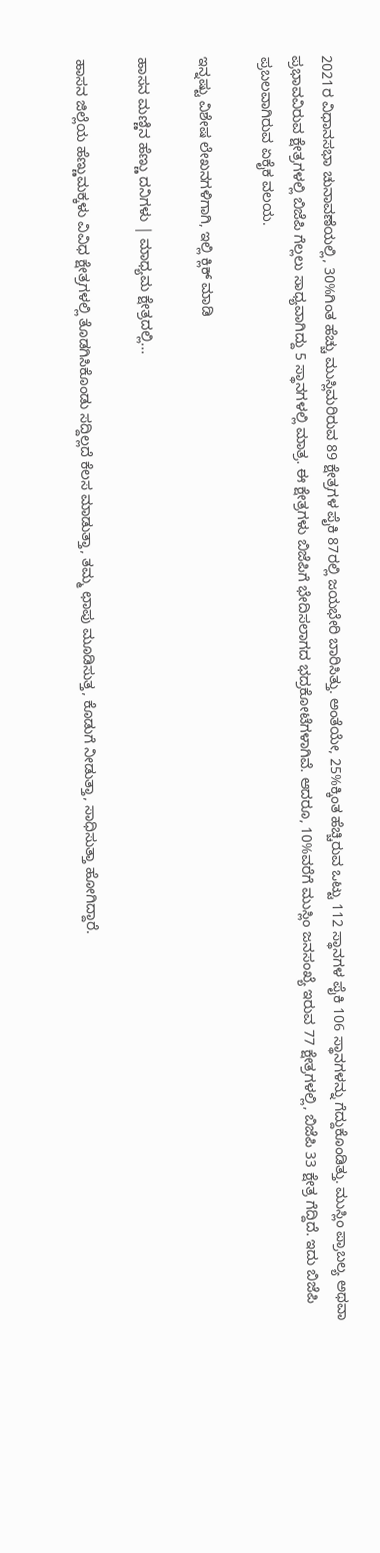2021ರ ವಿಧಾನಸಭಾ ಚುನಾವಣೆಯಲ್ಲಿ, 30%ಗಿಂತ ಹೆಚ್ಚು ಮುಸ್ಲಿಮರಿರುವ 89 ಕ್ಷೇತ್ರಗಳ ಪೈಕಿ 87ರಲ್ಲಿ ಜಯಭೇರಿ ಬಾರಿಸಿತ್ತು. ಅಂತೆಯೇ, 25%ಕ್ಕಿಂತ ಹೆಚ್ಚಿರುವ ಒಟ್ಟು 112 ಸ್ಥಾನಗಳ ಪೈಕಿ 106 ಸ್ಥಾನಗಳನ್ನು ಗೆದ್ದುಕೊಂಡಿತ್ತು. ಮುಸ್ಲಿಂ ಪ್ರಾಬಲ್ಯ ಅಥವಾ ಪ್ರಭಾವವಿರುವ ಕ್ಷೇತ್ರಗಳಲ್ಲಿ ಬಿಜೆಪಿ ಗೆಲ್ಲಲು ಸಾಧ್ಯವಾಗಿದ್ದು 5 ಸ್ಥಾನಗಳಲ್ಲಿ ಮಾತ್ರ. ಈ ಕ್ಷೇತ್ರಗಳು ಬಿಜೆಪಿಗೆ ಭೇದಿಸಲಾಗದ ಭದ್ರಕೋಟೆಗಳಾಗಿವೆ. ಆದರೂ, 10%ವರೆಗೆ ಮುಸ್ಲಿಂ ಜನಸಂಖ್ಯೆ ಇರುವ 77 ಕ್ಷೇತ್ರಗಳಲ್ಲಿ, ಬಿಜೆಪಿ 33 ಕ್ಷೇತ್ರ ಗೆದ್ದಿದೆ. ಇದು ಬಿಜೆಪಿ ಪ್ರಬಲವಾಗಿರುವ ಏಕೈಕ ವಲಯ.

ಇನ್ನಷ್ಟು ವಿಶೇಷ ಲೇಖನಗಳಿಗಾಗಿ, ಇಲ್ಲಿ ಕ್ಲಿಕ್ ಮಾಡಿ

ಹಾಸನ ಮಣ್ಣಿನ ಹೆಣ್ಣು ದನಿಗಳು | ಮಾಧ್ಯಮ ಕ್ಷೇತ್ರದಲ್ಲಿ...

ಹಾಸನ ಜಿಲ್ಲೆಯ ಹೆಣ್ಣುಮಕ್ಕಳು ವಿವಿಧ ಕ್ಷೇತ್ರಗಳಲ್ಲಿ ತೊಡಗಿಸಿಕೊಂಡು ಸದ್ದಿಲ್ಲದೆ ಕೆಲಸ ಮಾಡುತ್ತಾ, ತಮ್ಮ ಛಾಪು ಮೂಡಿಸುತ್ತ, ಕೊಡುಗೆ ನೀಡುತ್ತಾ, ಸಾಧಿಸುತ್ತಾ ಹೋಗಿದ್ದಾರೆ.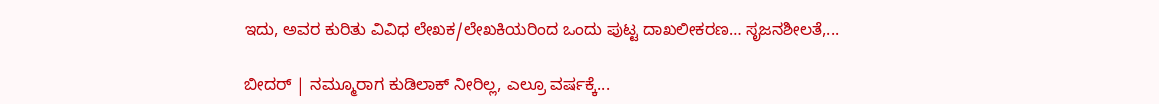ಇದು, ಅವರ ಕುರಿತು ವಿವಿಧ ಲೇಖಕ/ಲೇಖಕಿಯರಿಂದ ಒಂದು ಪುಟ್ಟ ದಾಖಲೀಕರಣ… ಸೃಜನಶೀಲತೆ,...

ಬೀದರ್ | ನಮ್ಮೂರಾಗ ಕುಡಿಲಾಕ್ ನೀರಿಲ್ಲ, ಎಲ್ರೂ ವರ್ಷಕ್ಕೆ...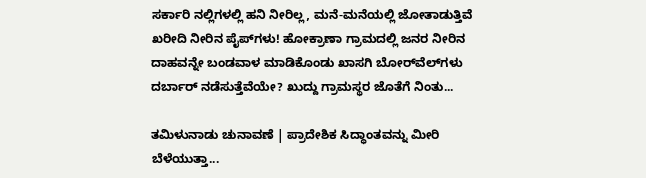ಸರ್ಕಾರಿ ನಲ್ಲಿಗಳಲ್ಲಿ ಹನಿ ನೀರಿಲ್ಲ, ಮನೆ-ಮನೆಯಲ್ಲಿ ಜೋತಾಡುತ್ತಿವೆ ಖರೀದಿ ನೀರಿನ ಪೈಪ್‌ಗಳು! ಹೋಕ್ರಾಣಾ ಗ್ರಾಮದಲ್ಲಿ ಜನರ ನೀರಿನ ದಾಹವನ್ನೇ ಬಂಡವಾಳ ಮಾಡಿಕೊಂಡು ಖಾಸಗಿ ಬೋರ್‌ವೆಲ್‌ಗಳು ದರ್ಬಾರ್‌ ನಡೆಸುತ್ತೆವೆಯೇ? ಖುದ್ದು ಗ್ರಾಮಸ್ಥರ ಜೊತೆಗೆ ನಿಂತು...

ತಮಿಳುನಾಡು ಚುನಾವಣೆ | ಪ್ರಾದೇಶಿಕ ಸಿದ್ಧಾಂತವನ್ನು ಮೀರಿ ಬೆಳೆಯುತ್ತಾ...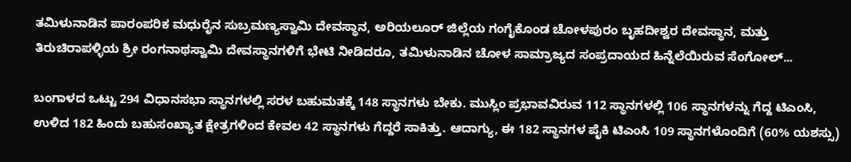ತಮಿಳುನಾಡಿನ ಪಾರಂಪರಿಕ ಮಧುರೈನ ಸುಬ್ರಮಣ್ಯಸ್ವಾಮಿ ದೇವಸ್ಥಾನ, ಅರಿಯಲೂರ್ ಜಿಲ್ಲೆಯ ಗಂಗೈಕೊಂಡ ಚೋಳಪುರಂ ಬೃಹದೀಶ್ವರ ದೇವಸ್ಥಾನ, ಮತ್ತು ತಿರುಚಿರಾಪಳ್ಳಿಯ ಶ್ರೀ ರಂಗನಾಥಸ್ವಾಮಿ ದೇವಸ್ಥಾನಗಳಿಗೆ ಭೇಟಿ ನೀಡಿದರೂ, ತಮಿಳುನಾಡಿನ ಚೋಳ ಸಾಮ್ರಾಜ್ಯದ ಸಂಪ್ರದಾಯದ ಹಿನ್ನೆಲೆಯಿರುವ ಸೆಂಗೋಲ್...

ಬಂಗಾಳದ ಒಟ್ಟು 294 ವಿಧಾನಸಭಾ ಸ್ಥಾನಗಳಲ್ಲಿ ಸರಳ ಬಹುಮತಕ್ಕೆ 148 ಸ್ಥಾನಗಳು ಬೇಕು. ಮುಸ್ಲಿಂ ಪ್ರಭಾವವಿರುವ 112 ಸ್ಥಾನಗಳಲ್ಲಿ 106 ಸ್ಥಾನಗಳನ್ನು ಗೆದ್ದ ಟಿಎಂಸಿ, ಉಳಿದ 182 ಹಿಂದು ಬಹುಸಂಖ್ಯಾತ ಕ್ಷೇತ್ರಗಳಿಂದ ಕೇವಲ 42 ಸ್ಥಾನಗಳು ಗೆದ್ದರೆ ಸಾಕಿತ್ತು. ಆದಾಗ್ಯು, ಈ 182 ಸ್ಥಾನಗಳ ಪೈಕಿ ಟಿಎಂಸಿ 109 ಸ್ಥಾನಗಳೊಂದಿಗೆ (60% ಯಶಸ್ಸು)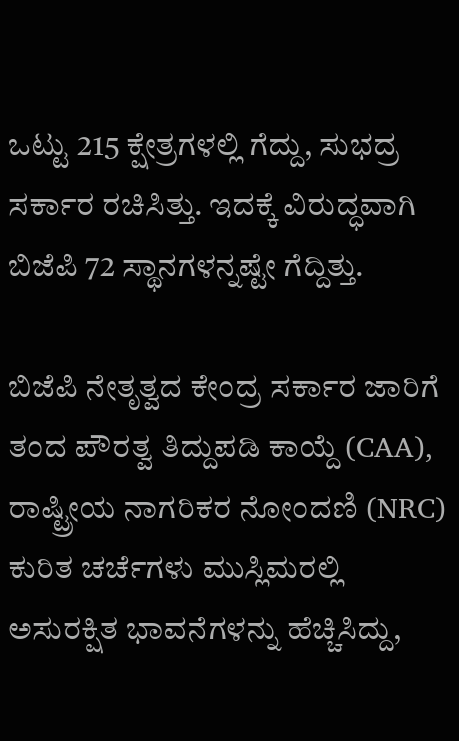ಒಟ್ಟು 215 ಕ್ಷೇತ್ರಗಳಲ್ಲಿ ಗೆದ್ದು, ಸುಭದ್ರ ಸರ್ಕಾರ ರಚಿಸಿತ್ತು. ಇದಕ್ಕೆ ವಿರುದ್ಧವಾಗಿ ಬಿಜೆಪಿ 72 ಸ್ಥಾನಗಳನ್ನಷ್ಟೇ ಗೆದ್ದಿತ್ತು.

ಬಿಜೆಪಿ ನೇತೃತ್ವದ ಕೇಂದ್ರ ಸರ್ಕಾರ ಜಾರಿಗೆ ತಂದ ಪೌರತ್ವ ತಿದ್ದುಪಡಿ ಕಾಯ್ದೆ (CAA), ರಾಷ್ಟ್ರೀಯ ನಾಗರಿಕರ ನೋಂದಣಿ (NRC) ಕುರಿತ ಚರ್ಚೆಗಳು ಮುಸ್ಲಿಮರಲ್ಲಿ ಅಸುರಕ್ಷಿತ ಭಾವನೆಗಳನ್ನು ಹೆಚ್ಚಿಸಿದ್ದು,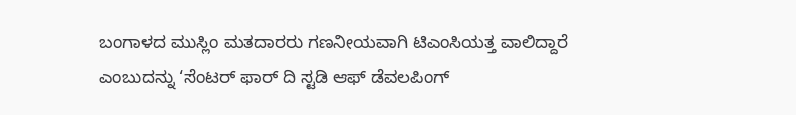ಬಂಗಾಳದ ಮುಸ್ಲಿಂ ಮತದಾರರು ಗಣನೀಯವಾಗಿ ಟಿಎಂಸಿಯತ್ತ ವಾಲಿದ್ದಾರೆ ಎಂಬುದನ್ನು ‘ಸೆಂಟರ್ ಫಾರ್ ದಿ ಸ್ಟಡಿ ಆಫ್ ಡೆವಲಪಿಂಗ್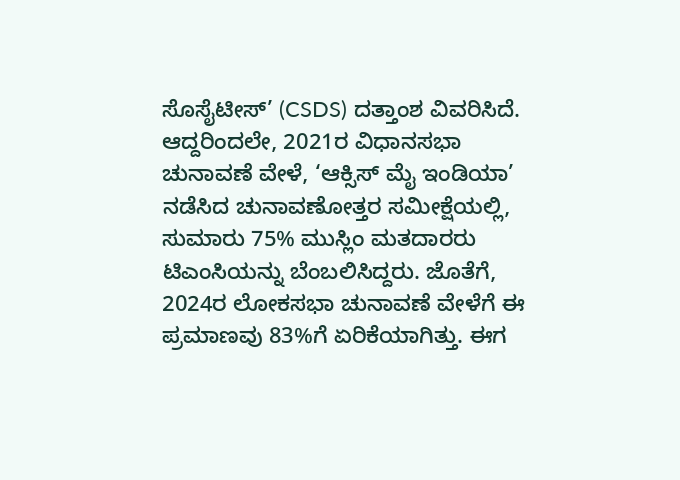ಸೊಸೈಟೀಸ್’ (CSDS) ದತ್ತಾಂಶ ವಿವರಿಸಿದೆ. ಆದ್ದರಿಂದಲೇ, 2021ರ ವಿಧಾನಸಭಾ ಚುನಾವಣೆ ವೇಳೆ, ‘ಆಕ್ಸಿಸ್ ಮೈ ಇಂಡಿಯಾ’ ನಡೆಸಿದ ಚುನಾವಣೋತ್ತರ ಸಮೀಕ್ಷೆಯಲ್ಲಿ, ಸುಮಾರು 75% ಮುಸ್ಲಿಂ ಮತದಾರರು ಟಿಎಂಸಿಯನ್ನು ಬೆಂಬಲಿಸಿದ್ದರು. ಜೊತೆಗೆ, 2024ರ ಲೋಕಸಭಾ ಚುನಾವಣೆ ವೇಳೆಗೆ ಈ ಪ್ರಮಾಣವು 83%ಗೆ ಏರಿಕೆಯಾಗಿತ್ತು. ಈಗ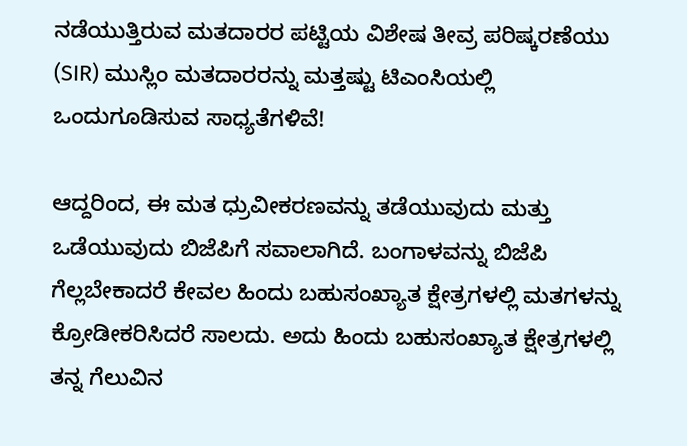ನಡೆಯುತ್ತಿರುವ ಮತದಾರರ ಪಟ್ಟಿಯ ವಿಶೇಷ ತೀವ್ರ ಪರಿಷ್ಕರಣೆಯು (SIR) ಮುಸ್ಲಿಂ ಮತದಾರರನ್ನು ಮತ್ತಷ್ಟು ಟಿಎಂಸಿಯಲ್ಲಿ ಒಂದುಗೂಡಿಸುವ ಸಾಧ್ಯತೆಗಳಿವೆ!

ಆದ್ದರಿಂದ, ಈ ಮತ ಧ್ರುವೀಕರಣವನ್ನು ತಡೆಯುವುದು ಮತ್ತು ಒಡೆಯುವುದು ಬಿಜೆಪಿಗೆ ಸವಾಲಾಗಿದೆ. ಬಂಗಾಳವನ್ನು ಬಿಜೆಪಿ ಗೆಲ್ಲಬೇಕಾದರೆ ಕೇವಲ ಹಿಂದು ಬಹುಸಂಖ್ಯಾತ ಕ್ಷೇತ್ರಗಳಲ್ಲಿ ಮತಗಳನ್ನು ಕ್ರೋಡೀಕರಿಸಿದರೆ ಸಾಲದು. ಅದು ಹಿಂದು ಬಹುಸಂಖ್ಯಾತ ಕ್ಷೇತ್ರಗಳಲ್ಲಿ ತನ್ನ ಗೆಲುವಿನ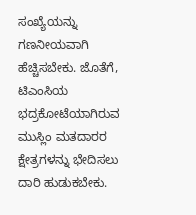ಸಂಖ್ಯೆಯನ್ನು ಗಣನೀಯವಾಗಿ ಹೆಚ್ಚಿಸಬೇಕು. ಜೊತೆಗೆ, ಟಿಎಂಸಿಯ ಭದ್ರಕೋಟೆಯಾಗಿರುವ ಮುಸ್ಲಿಂ ಮತದಾರರ ಕ್ಷೇತ್ರಗಳನ್ನು ಭೇದಿಸಲು ದಾರಿ ಹುಡುಕಬೇಕು.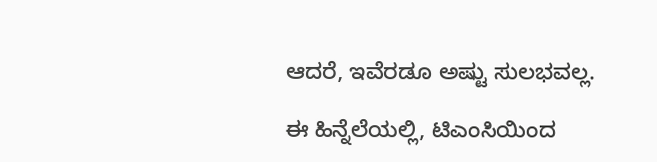ಆದರೆ, ಇವೆರಡೂ ಅಷ್ಟು ಸುಲಭವಲ್ಲ.

ಈ ಹಿನ್ನೆಲೆಯಲ್ಲಿ, ಟಿಎಂಸಿಯಿಂದ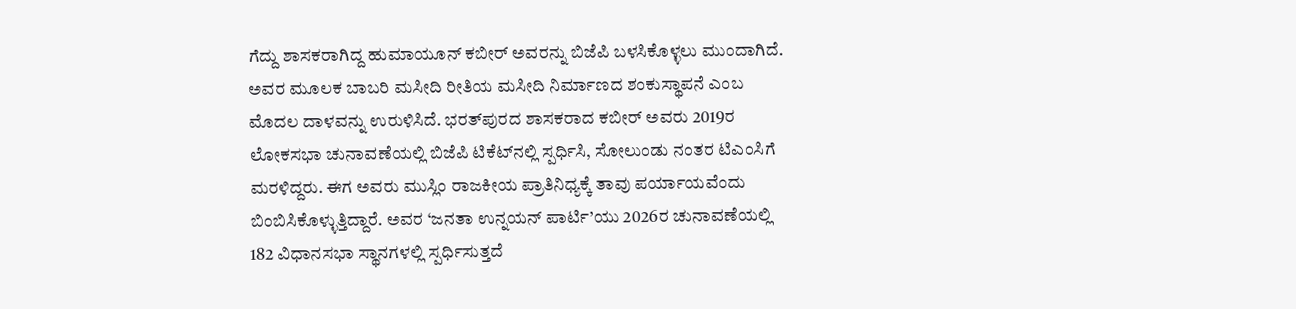ಗೆದ್ದು ಶಾಸಕರಾಗಿದ್ದ ಹುಮಾಯೂನ್ ಕಬೀರ್ ಅವರನ್ನು ಬಿಜೆಪಿ ಬಳಸಿಕೊಳ್ಳಲು ಮುಂದಾಗಿದೆ. ಅವರ ಮೂಲಕ ಬಾಬರಿ ಮಸೀದಿ ರೀತಿಯ ಮಸೀದಿ ನಿರ್ಮಾಣದ ಶಂಕುಸ್ಥಾಪನೆ ಎಂಬ ಮೊದಲ ದಾಳವನ್ನು ಉರುಳಿಸಿದೆ. ಭರತ್‌ಪುರದ ಶಾಸಕರಾದ ಕಬೀರ್ ಅವರು 2019ರ ಲೋಕಸಭಾ ಚುನಾವಣೆಯಲ್ಲಿ ಬಿಜೆಪಿ ಟಿಕೆಟ್‌ನಲ್ಲಿ ಸ್ಪರ್ಧಿಸಿ, ಸೋಲುಂಡು ನಂತರ ಟಿಎಂಸಿಗೆ ಮರಳಿದ್ದರು. ಈಗ ಅವರು ಮುಸ್ಲಿಂ ರಾಜಕೀಯ ಪ್ರಾತಿನಿಧ್ಯಕ್ಕೆ ತಾವು ಪರ್ಯಾಯವೆಂದು ಬಿಂಬಿಸಿಕೊಳ್ಳುತ್ತಿದ್ದಾರೆ. ಅವರ ‘ಜನತಾ ಉನ್ನಯನ್ ಪಾರ್ಟಿ’ಯು 2026ರ ಚುನಾವಣೆಯಲ್ಲಿ 182 ವಿಧಾನಸಭಾ ಸ್ಥಾನಗಳಲ್ಲಿ ಸ್ಪರ್ಧಿಸುತ್ತದೆ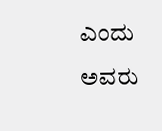ಎಂದು ಅವರು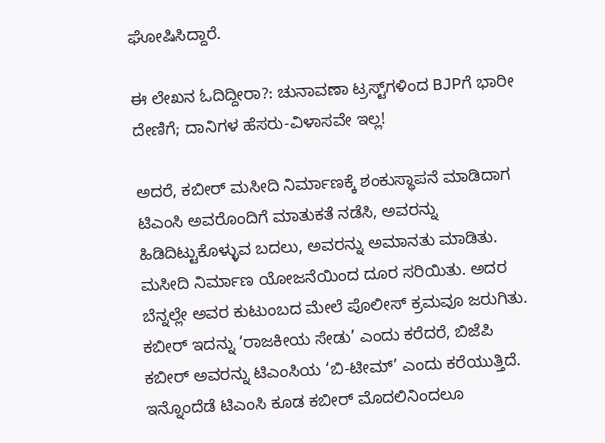ಘೋಷಿಸಿದ್ದಾರೆ.

ಈ ಲೇಖನ ಓದಿದ್ದೀರಾ?: ಚುನಾವಣಾ ಟ್ರಸ್ಟ್‌ಗಳಿಂದ BJPಗೆ ಭಾರೀ ದೇಣಿಗೆ; ದಾನಿಗಳ ಹೆಸರು-ವಿಳಾಸವೇ ಇಲ್ಲ!

ಅದರೆ, ಕಬೀರ್ ಮಸೀದಿ ನಿರ್ಮಾಣಕ್ಕೆ ಶಂಕುಸ್ಥಾಪನೆ ಮಾಡಿದಾಗ ಟಿಎಂಸಿ ಅವರೊಂದಿಗೆ ಮಾತುಕತೆ ನಡೆಸಿ, ಅವರನ್ನು ಹಿಡಿದಿಟ್ಟುಕೊಳ್ಳುವ ಬದಲು, ಅವರನ್ನು ಅಮಾನತು ಮಾಡಿತು. ಮಸೀದಿ ನಿರ್ಮಾಣ ಯೋಜನೆಯಿಂದ ದೂರ ಸರಿಯಿತು. ಅದರ ಬೆನ್ನಲ್ಲೇ ಅವರ ಕುಟುಂಬದ ಮೇಲೆ ಪೊಲೀಸ್ ಕ್ರಮವೂ ಜರುಗಿತು. ಕಬೀರ್ ಇದನ್ನು ‘ರಾಜಕೀಯ ಸೇಡು’ ಎಂದು ಕರೆದರೆ, ಬಿಜೆಪಿ ಕಬೀರ್ ಅವರನ್ನು ಟಿಎಂಸಿಯ ‘ಬಿ-ಟೀಮ್’ ಎಂದು ಕರೆಯುತ್ತಿದೆ. ಇನ್ನೊಂದೆಡೆ ಟಿಎಂಸಿ ಕೂಡ ಕಬೀರ್ ಮೊದಲಿನಿಂದಲೂ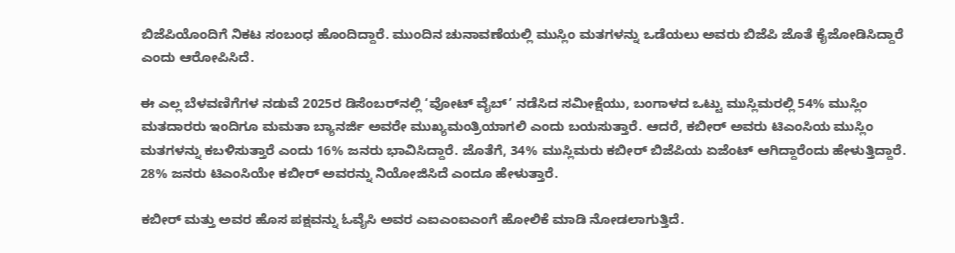ಬಿಜೆಪಿಯೊಂದಿಗೆ ನಿಕಟ ಸಂಬಂಧ ಹೊಂದಿದ್ದಾರೆ. ಮುಂದಿನ ಚುನಾವಣೆಯಲ್ಲಿ ಮುಸ್ಲಿಂ ಮತಗಳನ್ನು ಒಡೆಯಲು ಅವರು ಬಿಜೆಪಿ ಜೊತೆ ಕೈಜೋಡಿಸಿದ್ದಾರೆ ಎಂದು ಆರೋಪಿಸಿದೆ.

ಈ ಎಲ್ಲ ಬೆಳವಣಿಗೆಗಳ ನಡುವೆ 2025ರ ಡಿಸೆಂಬರ್‌ನಲ್ಲಿ ‘ವೋಟ್ ವೈಬ್’ ನಡೆಸಿದ ಸಮೀಕ್ಷೆಯು, ಬಂಗಾಳದ ಒಟ್ಟು ಮುಸ್ಲಿಮರಲ್ಲಿ 54% ಮುಸ್ಲಿಂ ಮತದಾರರು ಇಂದಿಗೂ ಮಮತಾ ಬ್ಯಾನರ್ಜಿ ಅವರೇ ಮುಖ್ಯಮಂತ್ರಿಯಾಗಲಿ ಎಂದು ಬಯಸುತ್ತಾರೆ. ಆದರೆ, ಕಬೀರ್ ಅವರು ಟಿಎಂಸಿಯ ಮುಸ್ಲಿಂ ಮತಗಳನ್ನು ಕಬಳಿಸುತ್ತಾರೆ ಎಂದು 16% ಜನರು ಭಾವಿಸಿದ್ದಾರೆ. ಜೊತೆಗೆ, 34% ಮುಸ್ಲಿಮರು ಕಬೀರ್ ಬಿಜೆಪಿಯ ಏಜೆಂಟ್‌ ಆಗಿದ್ದಾರೆಂದು ಹೇಳುತ್ತಿದ್ದಾರೆ. 28% ಜನರು ಟಿಎಂಸಿಯೇ ಕಬೀರ್‌ ಅವರನ್ನು ನಿಯೋಜಿಸಿದೆ ಎಂದೂ ಹೇಳುತ್ತಾರೆ.

ಕಬೀರ್ ಮತ್ತು ಅವರ ಹೊಸ ಪಕ್ಷವನ್ನು ಓವೈಸಿ ಅವರ ಎಐಎಂಐಎಂಗೆ ಹೋಲಿಕೆ ಮಾಡಿ ನೋಡಲಾಗುತ್ತಿದೆ.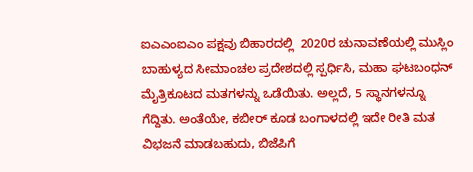ಐಎಎಂಐಎಂ ಪಕ್ಷವು ಬಿಹಾರದಲ್ಲಿ  2020ರ ಚುನಾವಣೆಯಲ್ಲಿ ಮುಸ್ಲಿಂ ಬಾಹುಳ್ಯದ ಸೀಮಾಂಚಲ ಪ್ರದೇಶದಲ್ಲಿ ಸ್ಪರ್ಧಿಸಿ, ಮಹಾ ಘಟಬಂಧನ್ ಮೈತ್ರಿಕೂಟದ ಮತಗಳನ್ನು ಒಡೆಯಿತು. ಅಲ್ಲದೆ, 5 ಸ್ಥಾನಗಳನ್ನೂ ಗೆದ್ದಿತು. ಅಂತೆಯೇ, ಕಬೀರ್ ಕೂಡ ಬಂಗಾಳದಲ್ಲಿ ಇದೇ ರೀತಿ ಮತ ವಿಭಜನೆ ಮಾಡಬಹುದು, ಬಿಜೆಪಿಗೆ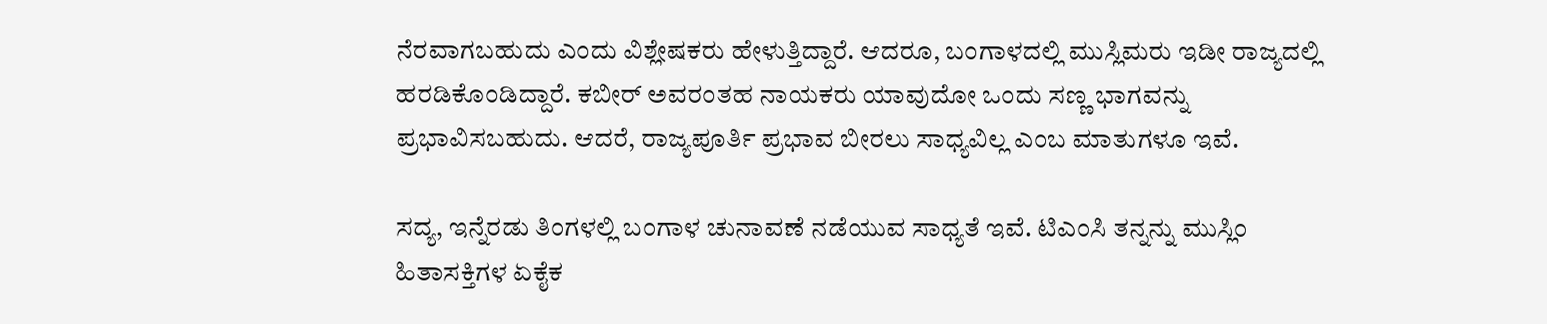ನೆರವಾಗಬಹುದು ಎಂದು ವಿಶ್ಲೇಷಕರು ಹೇಳುತ್ತಿದ್ದಾರೆ. ಆದರೂ, ಬಂಗಾಳದಲ್ಲಿ ಮುಸ್ಲಿಮರು ಇಡೀ ರಾಜ್ಯದಲ್ಲಿ ಹರಡಿಕೊಂಡಿದ್ದಾರೆ. ಕಬೀರ್ ಅವರಂತಹ ನಾಯಕರು ಯಾವುದೋ ಒಂದು ಸಣ್ಣ ಭಾಗವನ್ನು ಪ್ರಭಾವಿಸಬಹುದು. ಆದರೆ, ರಾಜ್ಯಪೂರ್ತಿ ಪ್ರಭಾವ ಬೀರಲು ಸಾಧ್ಯವಿಲ್ಲ ಎಂಬ ಮಾತುಗಳೂ ಇವೆ.

ಸದ್ಯ, ಇನ್ನೆರಡು ತಿಂಗಳಲ್ಲಿ ಬಂಗಾಳ ಚುನಾವಣೆ ನಡೆಯುವ ಸಾಧ್ಯತೆ ಇವೆ. ಟಿಎಂಸಿ ತನ್ನನ್ನು ಮುಸ್ಲಿಂ ಹಿತಾಸಕ್ತಿಗಳ ಏಕೈಕ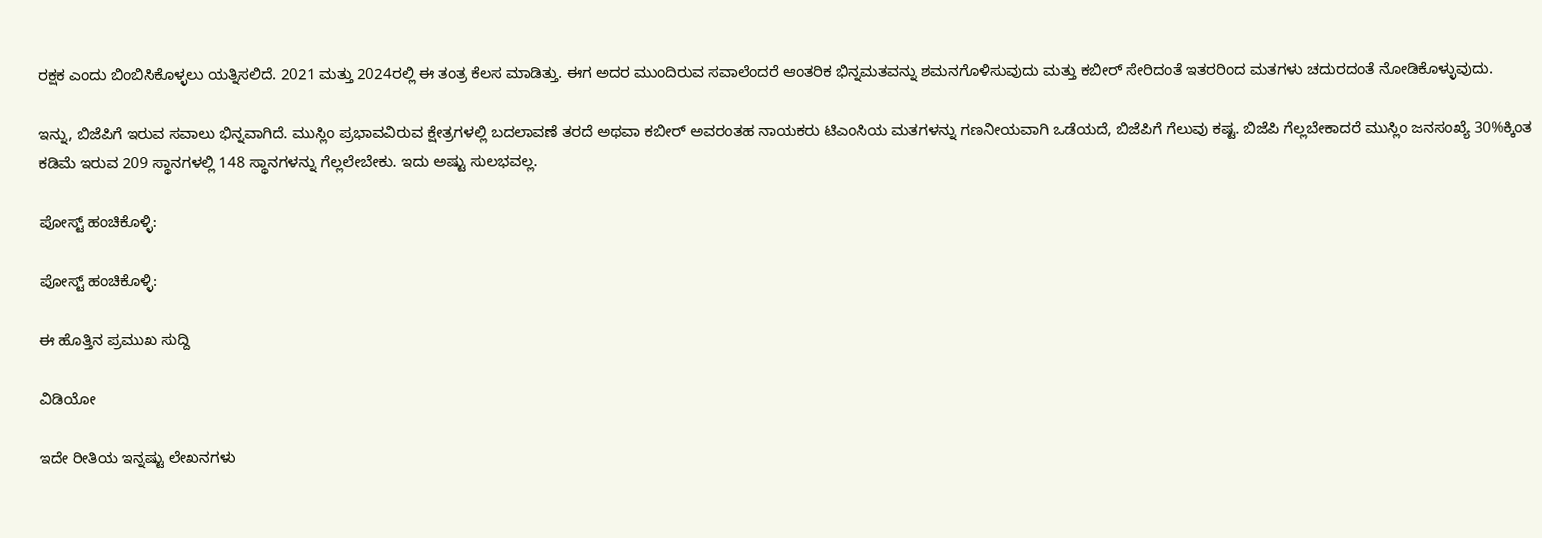ರಕ್ಷಕ ಎಂದು ಬಿಂಬಿಸಿಕೊಳ್ಳಲು ಯತ್ನಿಸಲಿದೆ. 2021 ಮತ್ತು 2024ರಲ್ಲಿ ಈ ತಂತ್ರ ಕೆಲಸ ಮಾಡಿತ್ತು. ಈಗ ಅದರ ಮುಂದಿರುವ ಸವಾಲೆಂದರೆ ಆಂತರಿಕ ಭಿನ್ನಮತವನ್ನು ಶಮನಗೊಳಿಸುವುದು ಮತ್ತು ಕಬೀರ್ ಸೇರಿದಂತೆ ಇತರರಿಂದ ಮತಗಳು ಚದುರದಂತೆ ನೋಡಿಕೊಳ್ಳುವುದು.

ಇನ್ನು, ಬಿಜೆಪಿಗೆ ಇರುವ ಸವಾಲು ಭಿನ್ನವಾಗಿದೆ. ಮುಸ್ಲಿಂ ಪ್ರಭಾವವಿರುವ ಕ್ಷೇತ್ರಗಳಲ್ಲಿ ಬದಲಾವಣೆ ತರದೆ ಅಥವಾ ಕಬೀರ್ ಅವರಂತಹ ನಾಯಕರು ಟಿಎಂಸಿಯ ಮತಗಳನ್ನು ಗಣನೀಯವಾಗಿ ಒಡೆಯದೆ, ಬಿಜೆಪಿಗೆ ಗೆಲುವು ಕಷ್ಟ. ಬಿಜೆಪಿ ಗೆಲ್ಲಬೇಕಾದರೆ ಮುಸ್ಲಿಂ ಜನಸಂಖ್ಯೆ 30%ಕ್ಕಿಂತ ಕಡಿಮೆ ಇರುವ 209 ಸ್ಥಾನಗಳಲ್ಲಿ 148 ಸ್ಥಾನಗಳನ್ನು ಗೆಲ್ಲಲೇಬೇಕು. ಇದು ಅಷ್ಟು ಸುಲಭವಲ್ಲ.

ಪೋಸ್ಟ್ ಹಂಚಿಕೊಳ್ಳಿ:

ಪೋಸ್ಟ್ ಹಂಚಿಕೊಳ್ಳಿ:

ಈ ಹೊತ್ತಿನ ಪ್ರಮುಖ ಸುದ್ದಿ

ವಿಡಿಯೋ

ಇದೇ ರೀತಿಯ ಇನ್ನಷ್ಟು ಲೇಖನಗಳು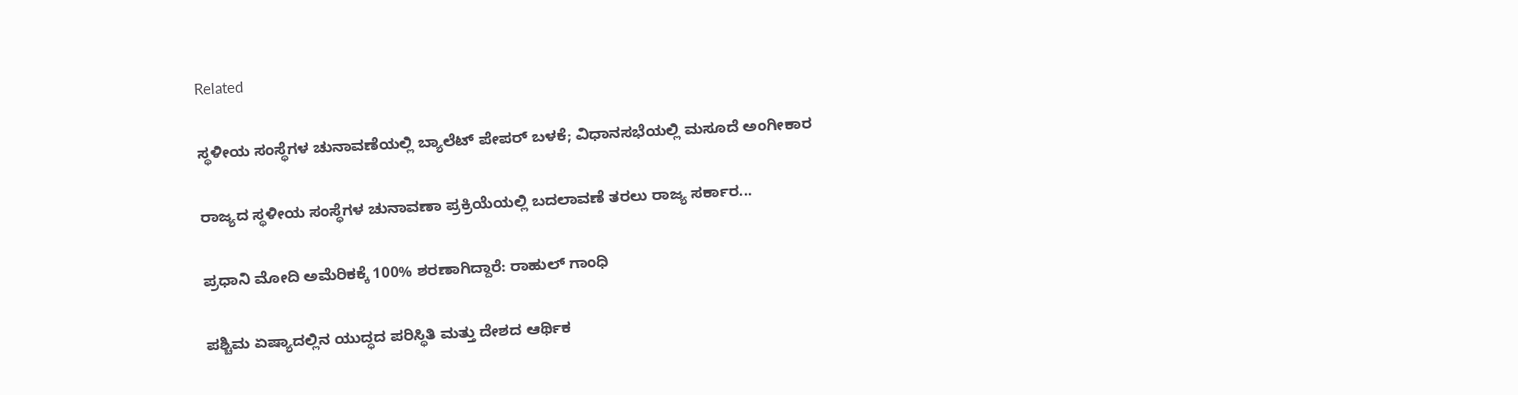Related

ಸ್ಥಳೀಯ ಸಂಸ್ಥೆಗಳ ಚುನಾವಣೆಯಲ್ಲಿ ಬ್ಯಾಲೆಟ್ ಪೇಪರ್ ಬಳಕೆ; ವಿಧಾನಸಭೆಯಲ್ಲಿ ಮಸೂದೆ ಅಂಗೀಕಾರ

ರಾಜ್ಯದ ಸ್ಥಳೀಯ ಸಂಸ್ಥೆಗಳ ಚುನಾವಣಾ ಪ್ರಕ್ರಿಯೆಯಲ್ಲಿ ಬದಲಾವಣೆ ತರಲು ರಾಜ್ಯ ಸರ್ಕಾರ...

ಪ್ರಧಾನಿ ಮೋದಿ ಅಮೆರಿಕಕ್ಕೆ 100% ಶರಣಾಗಿದ್ದಾರೆ: ರಾಹುಲ್ ಗಾಂಧಿ

ಪಶ್ಚಿಮ ಏಷ್ಯಾದಲ್ಲಿನ ಯುದ್ಧದ ಪರಿಸ್ಥಿತಿ ಮತ್ತು ದೇಶದ ಆರ್ಥಿಕ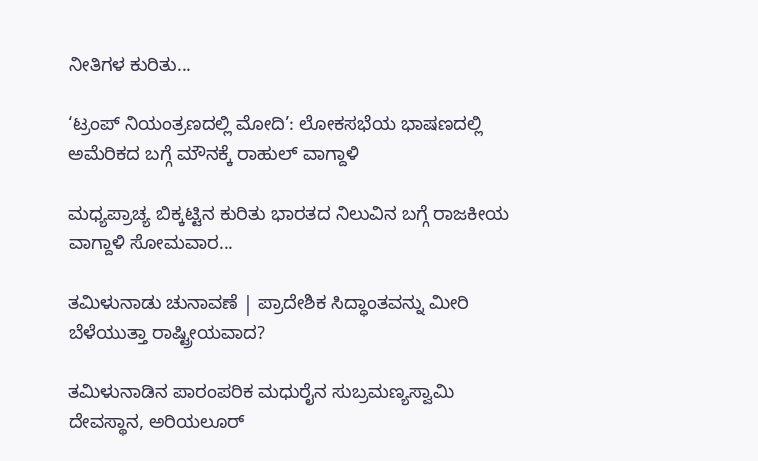ನೀತಿಗಳ ಕುರಿತು...

‘ಟ್ರಂಪ್ ನಿಯಂತ್ರಣದಲ್ಲಿ ಮೋದಿ’: ಲೋಕಸಭೆಯ ಭಾಷಣದಲ್ಲಿ ಅಮೆರಿಕದ ಬಗ್ಗೆ ಮೌನಕ್ಕೆ ರಾಹುಲ್ ವಾಗ್ದಾಳಿ

ಮಧ್ಯಪ್ರಾಚ್ಯ ಬಿಕ್ಕಟ್ಟಿನ ಕುರಿತು ಭಾರತದ ನಿಲುವಿನ ಬಗ್ಗೆ ರಾಜಕೀಯ ವಾಗ್ದಾಳಿ ಸೋಮವಾರ...

ತಮಿಳುನಾಡು ಚುನಾವಣೆ | ಪ್ರಾದೇಶಿಕ ಸಿದ್ಧಾಂತವನ್ನು ಮೀರಿ ಬೆಳೆಯುತ್ತಾ ರಾಷ್ಟ್ರೀಯವಾದ?

ತಮಿಳುನಾಡಿನ ಪಾರಂಪರಿಕ ಮಧುರೈನ ಸುಬ್ರಮಣ್ಯಸ್ವಾಮಿ ದೇವಸ್ಥಾನ, ಅರಿಯಲೂರ್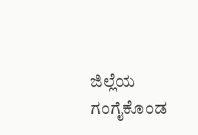ಜಿಲ್ಲೆಯ ಗಂಗೈಕೊಂಡ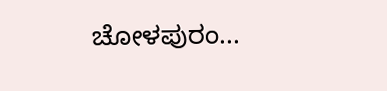ಚೋಳಪುರಂ...